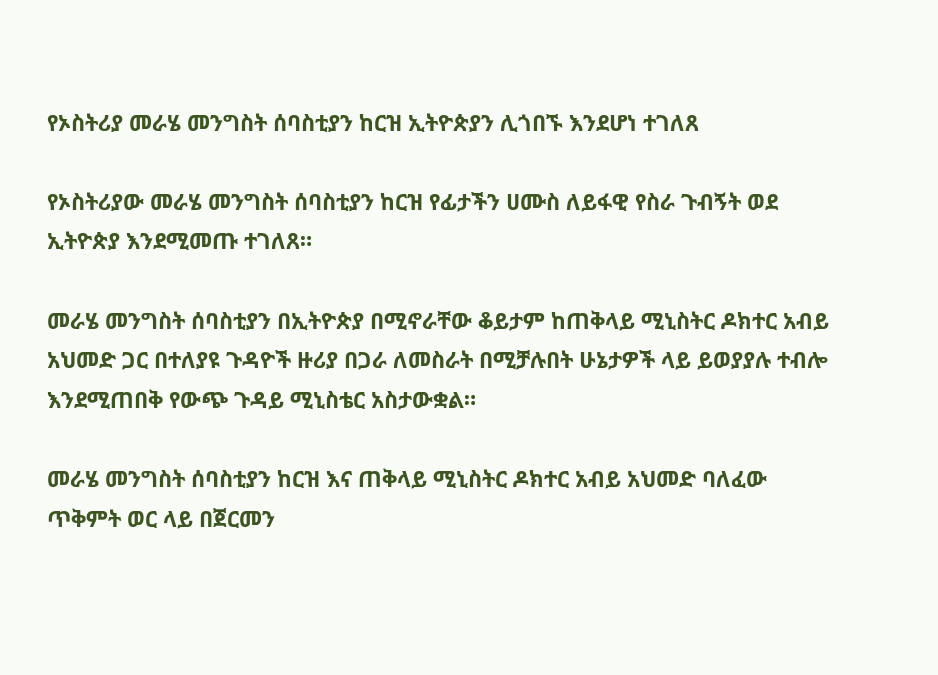የኦስትሪያ መራሄ መንግስት ሰባስቲያን ከርዝ ኢትዮጵያን ሊጎበኙ እንደሆነ ተገለጸ

የኦስትሪያው መራሄ መንግስት ሰባስቲያን ከርዝ የፊታችን ሀሙስ ለይፋዊ የስራ ጉብኝት ወደ ኢትዮጵያ እንደሚመጡ ተገለጸ።

መራሄ መንግስት ሰባስቲያን በኢትዮጵያ በሚኖራቸው ቆይታም ከጠቅላይ ሚኒስትር ዶክተር አብይ አህመድ ጋር በተለያዩ ጉዳዮች ዙሪያ በጋራ ለመስራት በሚቻሉበት ሁኔታዎች ላይ ይወያያሉ ተብሎ እንደሚጠበቅ የውጭ ጉዳይ ሚኒስቴር አስታውቋል።

መራሄ መንግስት ሰባስቲያን ከርዝ እና ጠቅላይ ሚኒስትር ዶክተር አብይ አህመድ ባለፈው ጥቅምት ወር ላይ በጀርመን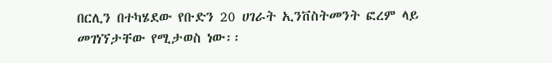በርሊን በተካሄደው የቡድን 20 ሀገራት ኢንቨስትመንት ፎረም ላይ መገነኘታቸው የሚታወስ ነው፡፡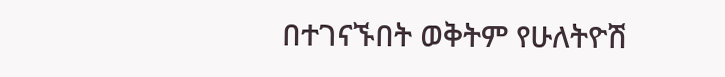በተገናኙበት ወቅትም የሁለትዮሽ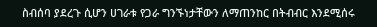ስብሰባ ያደረጉ ሲሆን ሀገራቱ የጋራ ግንኙነታቸውን ለማጠንከር በትብብር እንደሚሰሩ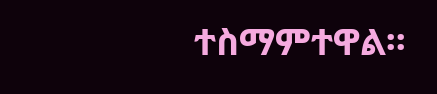ተስማምተዋል፡፡